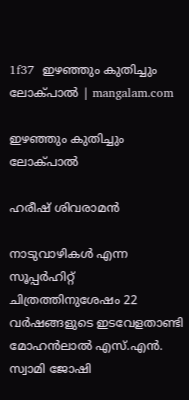1f37  ഇഴഞ്ഞും കുതിച്ചും ലോക്‌പാല്‍ | mangalam.com

ഇഴഞ്ഞും കുതിച്ചും ലോക്‌പാല്‍

ഹരീഷ് ശിവരാമന്‍

നാടുവാഴികള്‍ എന്ന സൂപ്പര്‍ഹിറ്റ്‌ ചിത്രത്തിനുശേഷം 22 വര്‍ഷങ്ങളുടെ ഇടവേളതാണ്ടി മോഹന്‍ലാല്‍ എസ്‌.എന്‍. സ്വാമി ജോഷി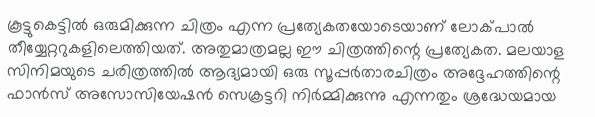കൂട്ടുകെട്ടില്‍ ഒരുമിക്കുന്ന ചിത്രം എന്ന പ്രത്യേകതയോടെയാണ്‌ ലോക്‌പാല്‍ തീയ്യേറ്ററുകളിലെത്തിയത്‌. അതുമാത്രമല്ല ഈ ചിത്രത്തിന്റെ പ്രത്യേകത. മലയാള സിനിമയുടെ ചരിത്രത്തില്‍ ആദ്യമായി ഒരു സൂപ്പര്‍താരചിത്രം അദ്ദേഹത്തിന്റെ ഫാന്‍സ്‌ അസോസിയേഷന്‍ സെക്രട്ടറി നിര്‍മ്മിക്കുന്നു എന്നതും ശ്രദ്ധേയമായ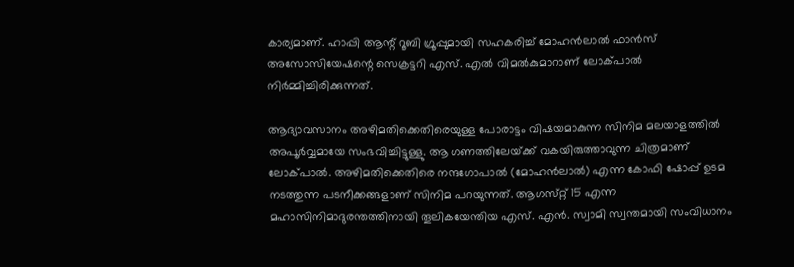കാര്യമാണ്‌. ഹാപ്പി ആന്റ്‌ റൂബി ഗ്രൂപ്പുമായി സഹകരിച്ച്‌ മോഹന്‍ലാല്‍ ഫാന്‍സ്‌ അസോസിയേഷന്റെ സെക്രട്ടറി എസ്‌. എല്‍ വിമല്‍കുമാറാണ്‌ ലോക്‌പാല്‍ നിര്‍മ്മിച്ചിരിക്കുന്നത്‌.

ആദ്യാവസാനം അഴിമതിക്കെതിരെയുള്ള പോരാട്ടം വിഷയമാകുന്ന സിനിമ മലയാളത്തില്‍ അപൂര്‍വ്വമായേ സംഭവിച്ചിട്ടുള്ളു. ആ ഗണത്തിലേയ്‌ക്ക് വകയിരുത്താവുന്ന ചിത്രമാണ്‌ ലോക്‌പാല്‍. അഴിമതിക്കെതിരെ നന്ദഗോപാല്‍ (മോഹന്‍ലാല്‍) എന്ന കോഫി ഷോപ്പ്‌ ഉടമ നടത്തുന്ന പടനീക്കങ്ങളാണ്‌ സിനിമ പറയുന്നത്‌. ആഗസ്‌റ്റ് 15 എന്ന മഹാസിനിമാദുരന്തത്തിനായി തൂലികയേന്തിയ എസ്‌. എന്‍. സ്വാമി സ്വന്തമായി സംവിധാനം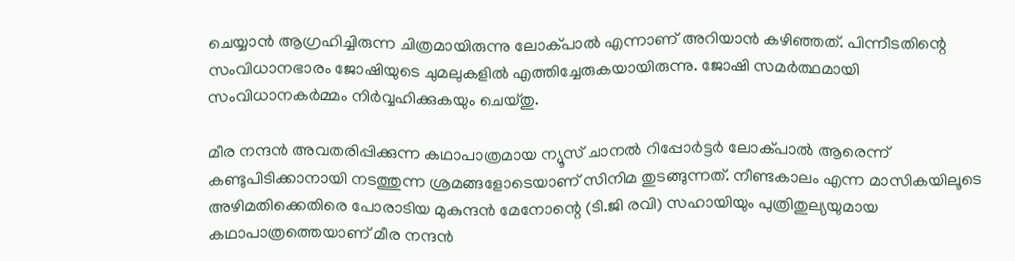ചെയ്യാന്‍ ആഗ്രഹിച്ചിരുന്ന ചിത്രമായിരുന്നു ലോക്‌പാല്‍ എന്നാണ്‌ അറിയാന്‍ കഴിഞ്ഞത്‌. പിന്നീടതിന്റെ സംവിധാനഭാരം ജോഷിയുടെ ചുമലുകളില്‍ എത്തിച്ചേരുകയായിരുന്നു. ജോഷി സമര്‍ത്ഥമായി സംവിധാനകര്‍മ്മം നിര്‍വ്വഹിക്കുകയും ചെയ്‌തു.

മീര നന്ദന്‍ അവതരിപ്പിക്കുന്ന കഥാപാത്രമായ ന്യൂസ്‌ ചാനല്‍ റിപ്പോര്‍ട്ടര്‍ ലോക്‌പാല്‍ ആരെന്ന്‌ കണ്ടുപിടിക്കാനായി നടത്തുന്ന ശ്രമങ്ങളോടെയാണ്‌ സിനിമ തുടങ്ങുന്നത്‌. നീണ്ടകാലം എന്ന മാസികയിലൂടെ അഴിമതിക്കെതിരെ പോരാടിയ മുകുന്ദന്‍ മേനോന്റെ (ടി.ജി രവി) സഹായിയും പുത്രിതുല്യയുമായ കഥാപാത്രത്തെയാണ്‌ മീര നന്ദന്‍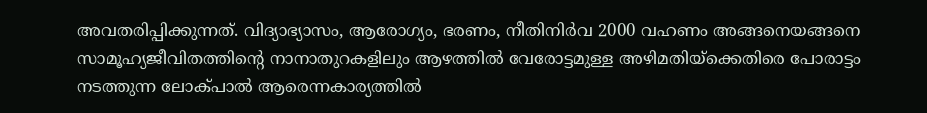അവതരിപ്പിക്കുന്നത്‌. വിദ്യാഭ്യാസം, ആരോഗ്യം, ഭരണം, നീതിനിര്‍വ 2000 വഹണം അങ്ങനെയങ്ങനെ സാമൂഹ്യജീവിതത്തിന്റെ നാനാതുറകളിലും ആഴത്തില്‍ വേരോട്ടമുള്ള അഴിമതിയ്‌ക്കെതിരെ പോരാട്ടം നടത്തുന്ന ലോക്‌പാല്‍ ആരെന്നകാര്യത്തില്‍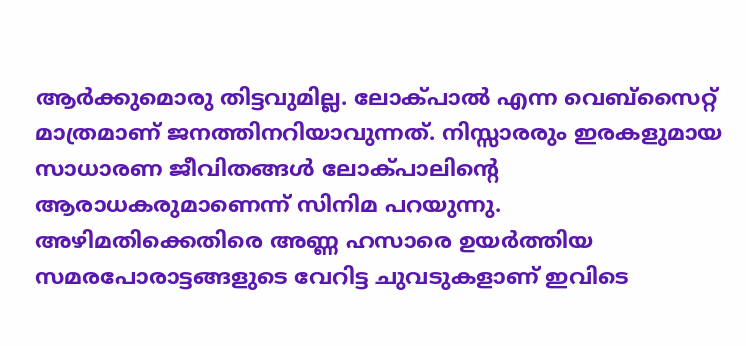ആര്‍ക്കുമൊരു തിട്ടവുമില്ല. ലോക്‌പാല്‍ എന്ന വെബ്‌സൈറ്റ്‌ മാത്രമാണ്‌ ജനത്തിനറിയാവുന്നത്‌. നിസ്സാരരും ഇരകളുമായ സാധാരണ ജീവിതങ്ങള്‍ ലോക്‌പാലിന്റെ ആരാധകരുമാണെന്ന്‌ സിനിമ പറയുന്നു. അഴിമതിക്കെതിരെ അണ്ണ ഹസാരെ ഉയര്‍ത്തിയ സമരപോരാട്ടങ്ങളുടെ വേറിട്ട ചുവടുകളാണ്‌ ഇവിടെ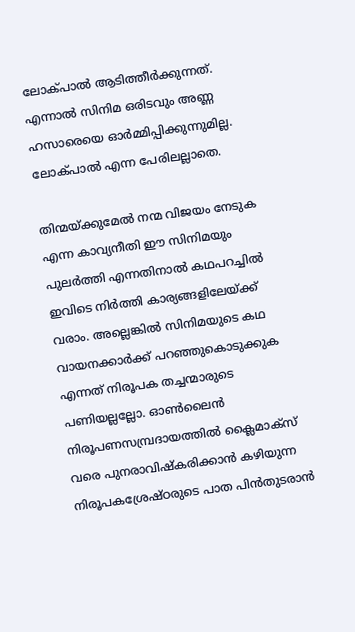ലോക്‌പാല്‍ ആടിത്തീര്‍ക്കുന്നത്‌. എന്നാല്‍ സിനിമ ഒരിടവും അണ്ണ ഹസാരെയെ ഓര്‍മ്മിപ്പിക്കുന്നുമില്ല. ലോക്‌പാല്‍ എന്ന പേരിലല്ലാതെ.

തിന്മയ്‌ക്കുമേല്‍ നന്മ വിജയം നേടുക എന്ന കാവ്യനീതി ഈ സിനിമയും പുലര്‍ത്തി എന്നതിനാല്‍ കഥപറച്ചില്‍ ഇവിടെ നിര്‍ത്തി കാര്യങ്ങളിലേയ്‌ക്ക് വരാം. അല്ലെങ്കില്‍ സിനിമയുടെ കഥ വായനക്കാര്‍ക്ക്‌ പറഞ്ഞുകൊടുക്കുക എന്നത്‌ നിരൂപക തച്ചന്മാരുടെ പണിയല്ലല്ലോ. ഓണ്‍ലൈന്‍ നിരൂപണസമ്പ്രദായത്തില്‍ ക്ലൈമാക്‌സ് വരെ പുനരാവിഷ്‌കരിക്കാന്‍ കഴിയുന്ന നിരൂപകശ്രേഷ്‌ഠരുടെ പാത പിന്‍തുടരാന്‍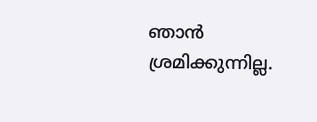ഞാന്‍ ശ്രമിക്കുന്നില്ല.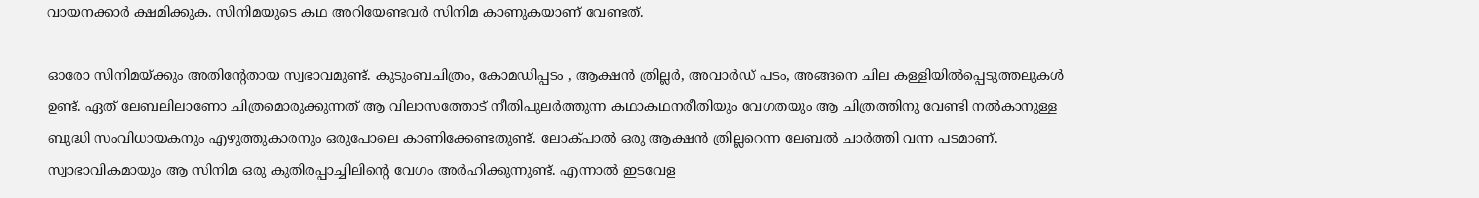വായനക്കാര്‍ ക്ഷമിക്കുക. സിനിമയുടെ കഥ അറിയേണ്ടവര്‍ സിനിമ കാണുകയാണ്‌ വേണ്ടത്‌.

ഓരോ സിനിമയ്‌ക്കും അതിന്റേതായ സ്വഭാവമുണ്ട്‌. കുടുംബചിത്രം, കോമഡിപ്പടം , ആക്ഷന്‍ ത്രില്ലര്‍, അവാര്‍ഡ്‌ പടം, അങ്ങനെ ചില കള്ളിയില്‍പ്പെടുത്തലുകള്‍ ഉണ്ട്‌. ഏത്‌ ലേബലിലാണോ ചിത്രമൊരുക്കുന്നത്‌ ആ വിലാസത്തോട്‌ നീതിപുലര്‍ത്തുന്ന കഥാകഥനരീതിയും വേഗതയും ആ ചിത്രത്തിനു വേണ്ടി നല്‍കാനുള്ള ബുദ്ധി സംവിധായകനും എഴുത്തുകാരനും ഒരുപോലെ കാണിക്കേണ്ടതുണ്ട്‌. ലോക്‌പാല്‍ ഒരു ആക്ഷന്‍ ത്രില്ലറെന്ന ലേബല്‍ ചാര്‍ത്തി വന്ന പടമാണ്‌. സ്വാഭാവികമായും ആ സിനിമ ഒരു കുതിരപ്പാച്ചിലിന്റെ വേഗം അര്‍ഹിക്കുന്നുണ്ട്‌. എന്നാല്‍ ഇടവേള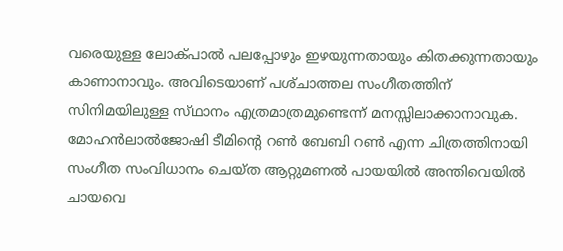വരെയുള്ള ലോക്‌പാല്‍ പലപ്പോഴും ഇഴയുന്നതായും കിതക്കുന്നതായും കാണാനാവും. അവിടെയാണ്‌ പശ്‌ചാത്തല സംഗീതത്തിന്‌ സിനിമയിലുള്ള സ്‌ഥാനം എത്രമാത്രമുണ്ടെന്ന്‌ മനസ്സിലാക്കാനാവുക. മോഹന്‍ലാല്‍ജോഷി ടീമിന്റെ റണ്‍ ബേബി റണ്‍ എന്ന ചിത്രത്തിനായി സംഗീത സംവിധാനം ചെയ്‌ത ആറ്റുമണല്‍ പായയില്‍ അന്തിവെയില്‍ ചായവെ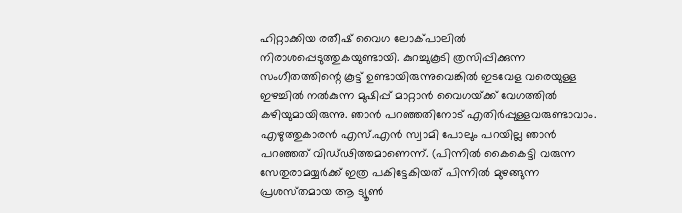ഹിറ്റാക്കിയ രതീഷ്‌ വൈഗ ലോക്‌പാലില്‍ നിരാശപ്പെടുത്തുകയുണ്ടായി. കുറച്ചുകൂടി ത്രസിപ്പിക്കുന്ന സംഗീതത്തിന്റെ കൂട്ട്‌ ഉണ്ടായിരുന്നുവെങ്കില്‍ ഇടവേള വരെയുള്ള ഇഴച്ചില്‍ നല്‍കുന്ന മുഷിപ്പ്‌ മാറ്റാന്‍ വൈഗയ്‌ക്ക് വേഗത്തില്‍ കഴിയുമായിരുന്നു. ഞാന്‍ പറഞ്ഞതിനോട്‌ എതിര്‍പ്പുള്ളവരുണ്ടാവാം. എഴുത്തുകാരന്‍ എസ്‌.എന്‍ സ്വാമി പോലും പറയില്ല ഞാന്‍ പറഞ്ഞത്‌ വിഡ്‌ഢിത്തമാണെന്ന്‌. (പിന്നില്‍ കൈകെട്ടി വരുന്ന സേതുരാമയ്യര്‍ക്ക്‌ ഇത്ര പകിട്ടേകിയത്‌ പിന്നില്‍ മുഴങ്ങുന്ന പ്രശസ്‌തമായ ആ ട്യൂണ്‍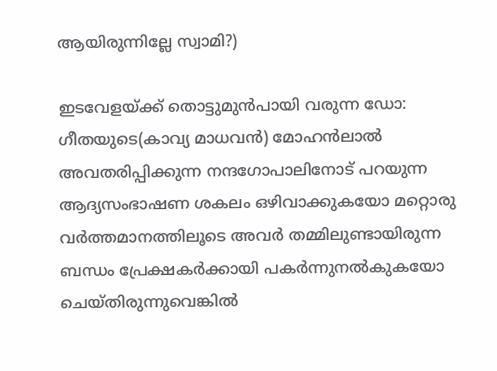ആയിരുന്നില്ലേ സ്വാമി?)

ഇടവേളയ്‌ക്ക് തൊട്ടുമുന്‍പായി വരുന്ന ഡോ: ഗീതയുടെ(കാവ്യ മാധവന്‍) മോഹന്‍ലാല്‍ അവതരിപ്പിക്കുന്ന നന്ദഗോപാലിനോട്‌ പറയുന്ന ആദ്യസംഭാഷണ ശകലം ഒഴിവാക്കുകയോ മറ്റൊരു വര്‍ത്തമാനത്തിലൂടെ അവര്‍ തമ്മിലുണ്ടായിരുന്ന ബന്ധം പ്രേക്ഷകര്‍ക്കായി പകര്‍ന്നുനല്‍കുകയോ ചെയ്‌തിരുന്നുവെങ്കില്‍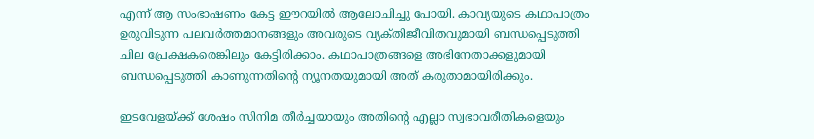എന്ന്‌ ആ സംഭാഷണം കേട്ട ഈറയില്‍ ആലോചിച്ചു പോയി. കാവ്യയുടെ കഥാപാത്രം ഉരുവിടുന്ന പലവര്‍ത്തമാനങ്ങളും അവരുടെ വ്യക്‌തിജീവിതവുമായി ബന്ധപ്പെടുത്തി ചില പ്രേക്ഷകരെങ്കിലും കേട്ടിരിക്കാം. കഥാപാത്രങ്ങളെ അഭിനേതാക്കളുമായി ബന്ധപ്പെടുത്തി കാണുന്നതിന്റെ ന്യൂനതയുമായി അത്‌ കരുതാമായിരിക്കും.

ഇടവേളയ്‌ക്ക് ശേഷം സിനിമ തീര്‍ച്ചയായും അതിന്റെ എല്ലാ സ്വഭാവരീതികളെയും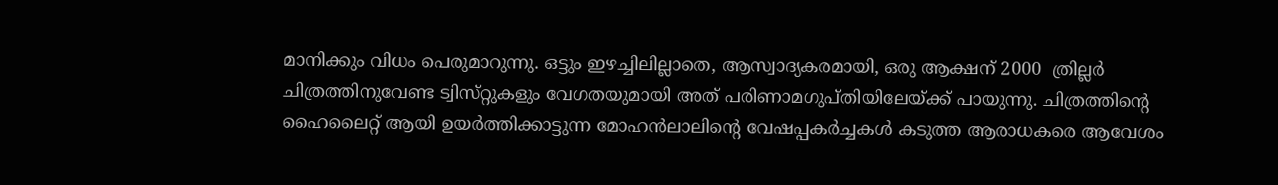മാനിക്കും വിധം പെരുമാറുന്നു. ഒട്ടും ഇഴച്ചിലില്ലാതെ, ആസ്വാദ്യകരമായി, ഒരു ആക്ഷന് 2000  ത്രില്ലര്‍ ചിത്രത്തിനുവേണ്ട ട്വിസ്‌റ്റുകളും വേഗതയുമായി അത്‌ പരിണാമഗുപ്‌തിയിലേയ്‌ക്ക് പായുന്നു. ചിത്രത്തിന്റെ ഹൈലൈറ്റ്‌ ആയി ഉയര്‍ത്തിക്കാട്ടുന്ന മോഹന്‍ലാലിന്റെ വേഷപ്പകര്‍ച്ചകള്‍ കടുത്ത ആരാധകരെ ആവേശം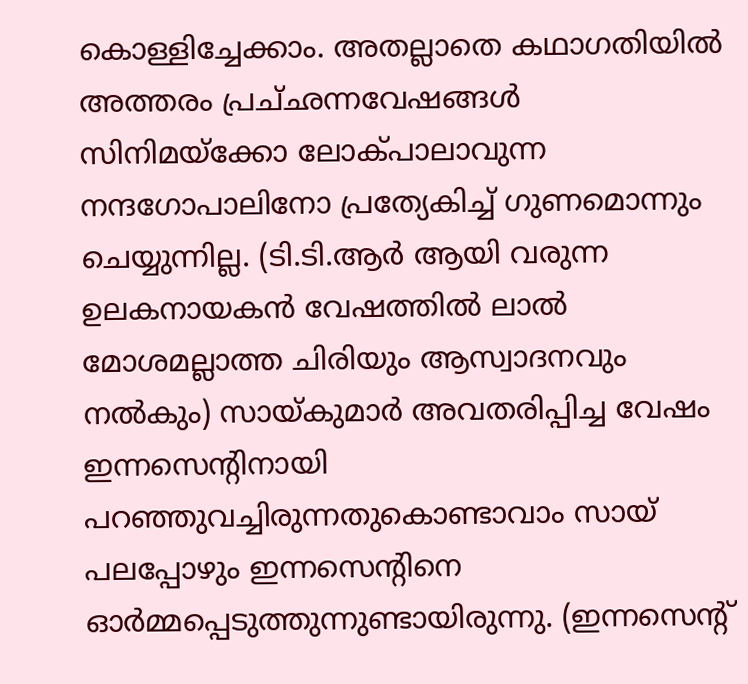കൊള്ളിച്ചേക്കാം. അതല്ലാതെ കഥാഗതിയില്‍ അത്തരം പ്രച്‌ഛന്നവേഷങ്ങള്‍ സിനിമയ്‌ക്കോ ലോക്‌പാലാവുന്ന നന്ദഗോപാലിനോ പ്രത്യേകിച്ച്‌ ഗുണമൊന്നും ചെയ്യുന്നില്ല. (ടി.ടി.ആര്‍ ആയി വരുന്ന ഉലകനായകന്‍ വേഷത്തില്‍ ലാല്‍ മോശമല്ലാത്ത ചിരിയും ആസ്വാദനവും നല്‍കും) സായ്‌കുമാര്‍ അവതരിപ്പിച്ച വേഷം ഇന്നസെന്റിനായി പറഞ്ഞുവച്ചിരുന്നതുകൊണ്ടാവാം സായ്‌ പലപ്പോഴും ഇന്നസെന്റിനെ ഓര്‍മ്മപ്പെടുത്തുന്നുണ്ടായിരുന്നു. (ഇന്നസെന്റ്‌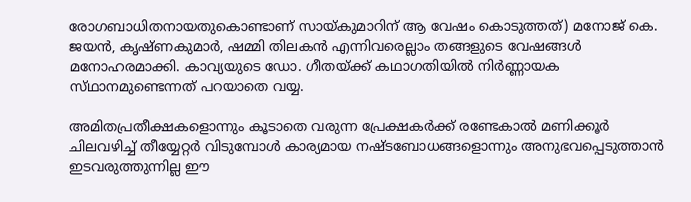രോഗബാധിതനായതുകൊണ്ടാണ്‌ സായ്‌കുമാറിന്‌ ആ വേഷം കൊടുത്തത്‌) മനോജ്‌ കെ. ജയന്‍, കൃഷ്‌ണകുമാര്‍, ഷമ്മി തിലകന്‍ എന്നിവരെല്ലാം തങ്ങളുടെ വേഷങ്ങള്‍ മനോഹരമാക്കി. കാവ്യയുടെ ഡോ. ഗീതയ്‌ക്ക് കഥാഗതിയില്‍ നിര്‍ണ്ണായക സ്‌ഥാനമുണ്ടെന്നത്‌ പറയാതെ വയ്യ.

അമിതപ്രതീക്ഷകളൊന്നും കൂടാതെ വരുന്ന പ്രേക്ഷകര്‍ക്ക്‌ രണ്ടേകാല്‍ മണിക്കൂര്‍ ചിലവഴിച്ച്‌ തീയ്യേറ്റര്‍ വിടുമ്പോള്‍ കാര്യമായ നഷ്‌ടബോധങ്ങളൊന്നും അനുഭവപ്പെടുത്താന്‍ ഇടവരുത്തുന്നില്ല ഈ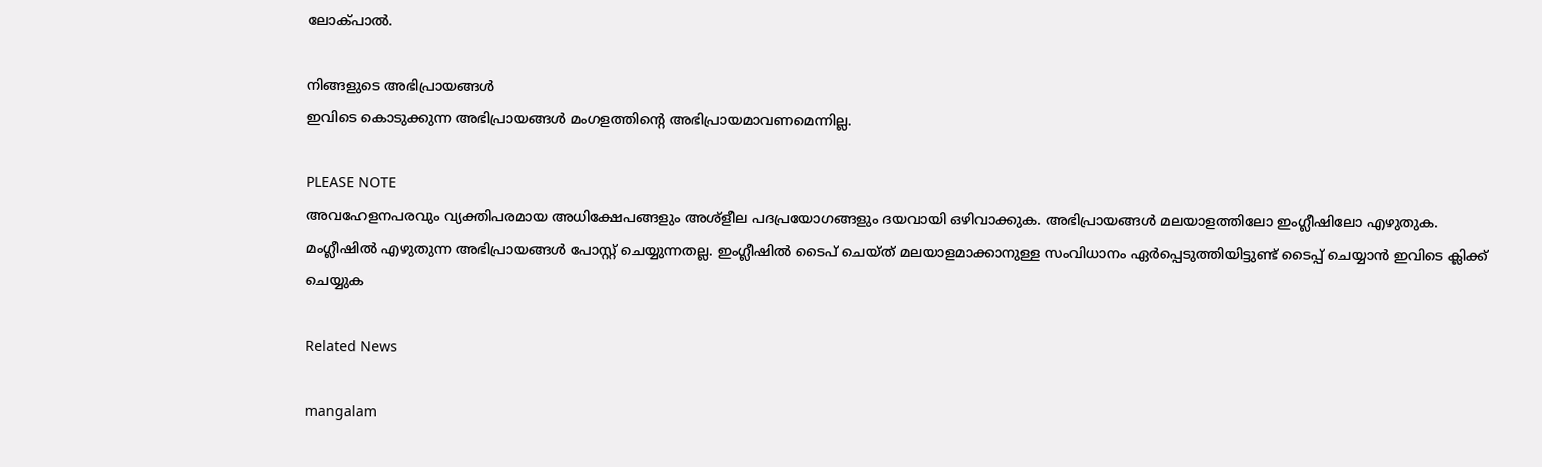ലോക്‌പാല്‍.

നിങ്ങളുടെ അഭിപ്രായങ്ങള്‍
ഇവിടെ കൊടുക്കുന്ന അഭിപ്രായങ്ങള്‍ മംഗളത്തിന്റെ അഭിപ്രായമാവണമെന്നില്ല.

PLEASE NOTE
അവഹേളനപരവും വ്യക്തിപരമായ അധിക്ഷേപങ്ങളും അശ്‌ളീല പദപ്രയോഗങ്ങളും ദയവായി ഒഴിവാക്കുക. അഭിപ്രായങ്ങള്‍ മലയാളത്തിലോ ഇംഗ്ലീഷിലോ എഴുതുക. മംഗ്ലീഷില്‍ എഴുതുന്ന അഭിപ്രായങ്ങള്‍ പോസ്റ്റ് ചെയ്യുന്നതല്ല. ഇംഗ്ലീഷില്‍ ടൈപ് ചെയ്ത് മലയാളമാക്കാനുള്ള സംവിധാനം ഏര്‍പ്പെടുത്തിയിട്ടുണ്ട് ടൈപ്പ് ചെയ്യാന്‍ ഇവിടെ ക്ലിക്ക് ചെയ്യുക

Related News

mangalam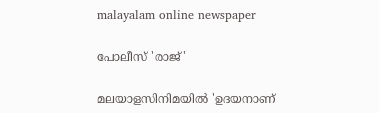malayalam online newspaper

പോലീസ് 'രാജ്'

മലയാളസിനിമയില്‍ 'ഉദയനാണ്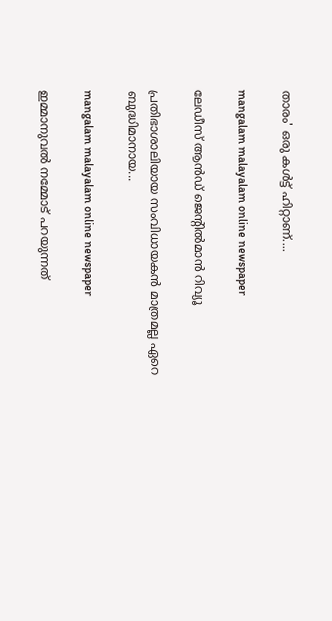താരം' ഒരു കള്‍ട്ട് ഹിറ്റാണ്....

mangalam malayalam online newspaper

ലേഡീസ്‌ ആന്‍ഡ് ജെന്റില്‍മാന്‍ റിവ്യൂ

പ്രതിഭാശാലിയായ സംവിധായകന്‍ മാത്രമല്ല ഏറെ ബുദ്ധിമാനായ...

mangalam malayalam online newspaper

ഇമ്മാനുവല്‍ നമ്മോട്‌ പറയുന്നത്‌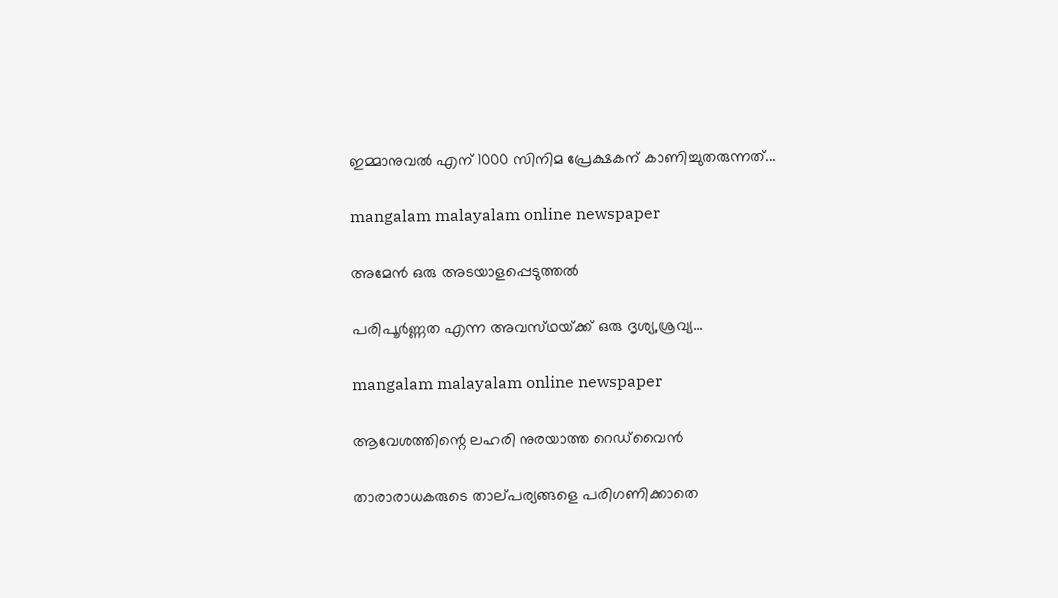ഇമ്മാനുവല്‍ എന് 1000 സിനിമ പ്രേക്ഷകന്‌ കാണിച്ചുതരുന്നത്‌...

mangalam malayalam online newspaper

അമേന്‍ ഒരു അടയാളപ്പെടുത്തല്‍

പരിപൂര്‍ണ്ണത എന്ന അവസ്‌ഥയ്‌ക്ക് ഒരു ദൃശ്യ,ശ്രവ്യ...

mangalam malayalam online newspaper

ആവേശത്തിന്റെ ലഹരി നുരയാത്ത റെഡ്‌വൈന്‍

താരാരാധകരുടെ താല്‌പര്യങ്ങളെ പരിഗണിക്കാതെ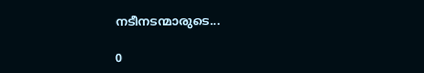നടീനടന്മാരുടെ...

0